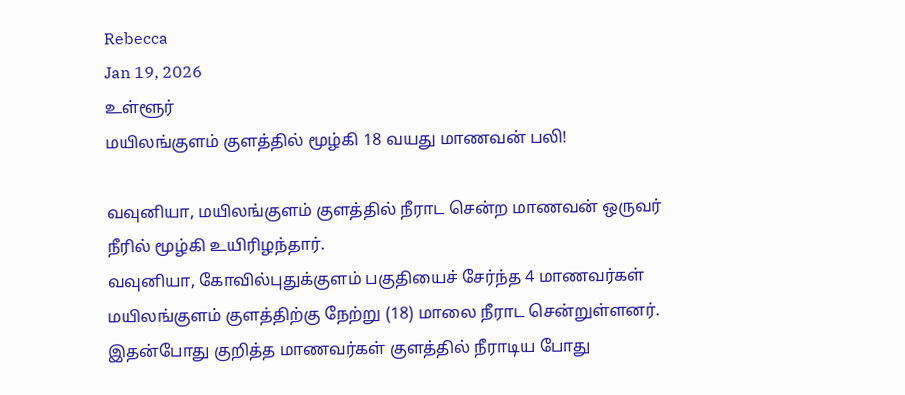Rebecca
Jan 19, 2026
உள்ளூர்
மயிலங்குளம் குளத்தில் மூழ்கி 18 வயது மாணவன் பலி!

வவுனியா, மயிலங்குளம் குளத்தில் நீராட சென்ற மாணவன் ஒருவர் நீரில் மூழ்கி உயிரிழந்தார்.
வவுனியா, கோவில்புதுக்குளம் பகுதியைச் சேர்ந்த 4 மாணவர்கள் மயிலங்குளம் குளத்திற்கு நேற்று (18) மாலை நீராட சென்றுள்ளனர்.
இதன்போது குறித்த மாணவர்கள் குளத்தில் நீராடிய போது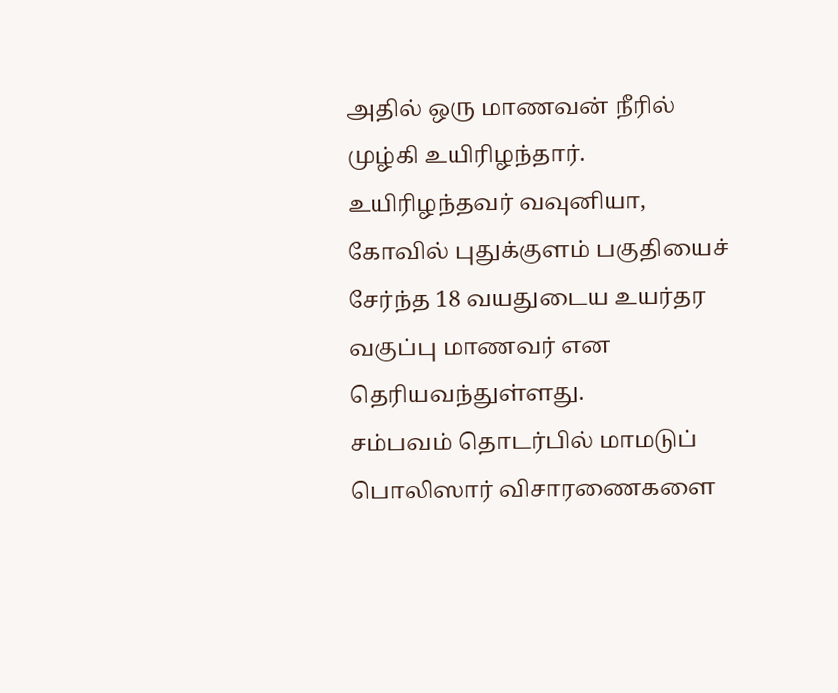அதில் ஒரு மாணவன் நீரில் முழ்கி உயிரிழந்தார்.
உயிரிழந்தவர் வவுனியா, கோவில் புதுக்குளம் பகுதியைச் சேர்ந்த 18 வயதுடைய உயர்தர வகுப்பு மாணவர் என தெரியவந்துள்ளது.
சம்பவம் தொடர்பில் மாமடுப் பொலிஸார் விசாரணைகளை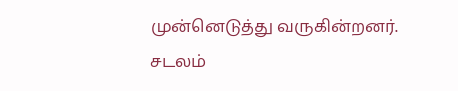முன்னெடுத்து வருகின்றனர்.
சடலம்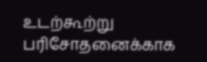உடற்கூற்று பரிசோதனைக்காக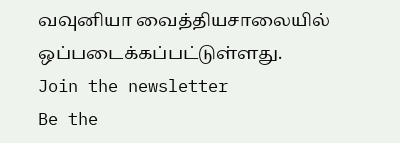வவுனியா வைத்தியசாலையில் ஒப்படைக்கப்பட்டுள்ளது.
Join the newsletter
Be the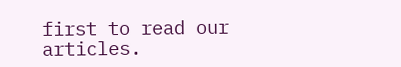first to read our articles.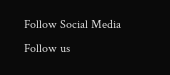Follow Social Media
Follow us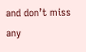and don’t miss any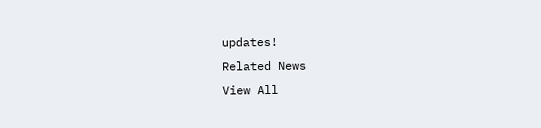updates!
Related News
View All